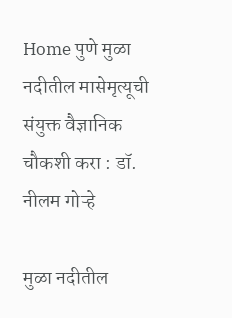Home पुणे मुळा नदीतील मासेमृत्यूची संयुक्त वैज्ञानिक चौकशी करा : डॉ. नीलम गोऱ्हे

मुळा नदीतील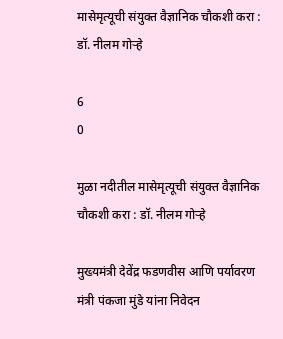मासेमृत्यूची संयुक्त वैज्ञानिक चौकशी करा : डॉ. नीलम गोऱ्हे

6
0

मुळा नदीतील मासेमृत्यूची संयुक्त वैज्ञानिक चौकशी करा : डॉ. नीलम गोऱ्हे

मुख्यमंत्री देवेंद्र फडणवीस आणि पर्यावरण मंत्री पंकजा मुंडे यांना निवेदन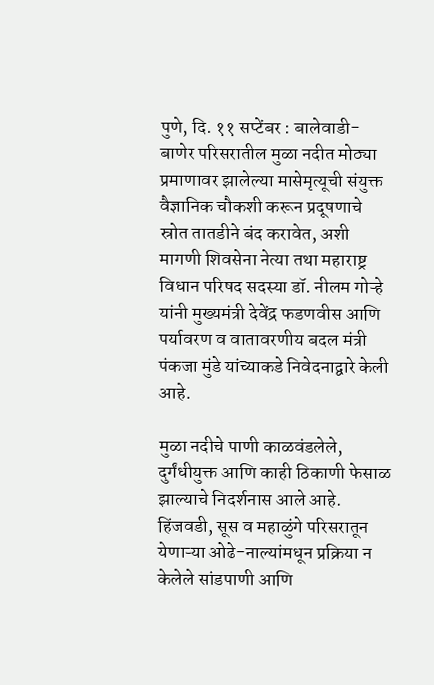पुणे, दि. ११ सप्टेंबर : बालेवाडी-बाणेर परिसरातील मुळा नदीत मोठ्या प्रमाणावर झालेल्या मासेमृत्यूची संयुक्त वैज्ञानिक चौकशी करून प्रदूषणाचे स्रोत तातडीने बंद करावेत, अशी मागणी शिवसेना नेत्या तथा महाराष्ट्र विधान परिषद सदस्या डॉ. नीलम गोऱ्हे यांनी मुख्यमंत्री देवेंद्र फडणवीस आणि पर्यावरण व वातावरणीय बदल मंत्री पंकजा मुंडे यांच्याकडे निवेदनाद्वारे केली आहे.

मुळा नदीचे पाणी काळवंडलेले, दुर्गंधीयुक्त आणि काही ठिकाणी फेसाळ झाल्याचे निदर्शनास आले आहे. हिंजवडी, सूस व महाळुंगे परिसरातून येणाऱ्या ओढे-नाल्यांमधून प्रक्रिया न केलेले सांडपाणी आणि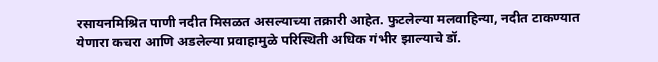रसायनमिश्रित पाणी नदीत मिसळत असल्याच्या तक्रारी आहेत. फुटलेल्या मलवाहिन्या, नदीत टाकण्यात येणारा कचरा आणि अडलेल्या प्रवाहामुळे परिस्थिती अधिक गंभीर झाल्याचे डॉ.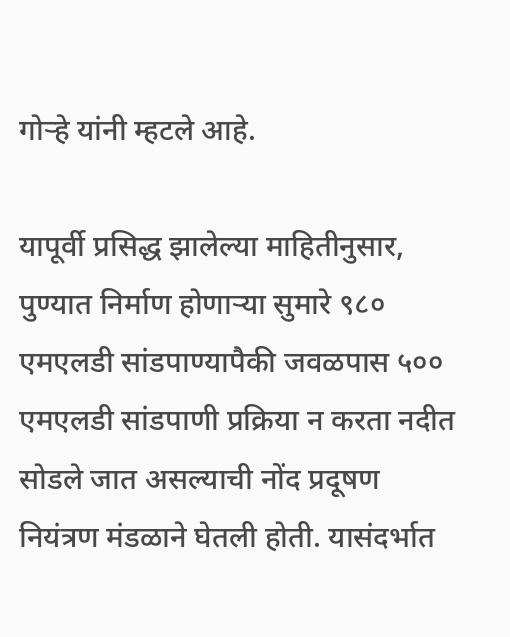गोऱ्हे यांनी म्हटले आहे.

यापूर्वी प्रसिद्ध झालेल्या माहितीनुसार, पुण्यात निर्माण होणाऱ्या सुमारे ९८० एमएलडी सांडपाण्यापैकी जवळपास ५०० एमएलडी सांडपाणी प्रक्रिया न करता नदीत सोडले जात असल्याची नोंद प्रदूषण नियंत्रण मंडळाने घेतली होती. यासंदर्भात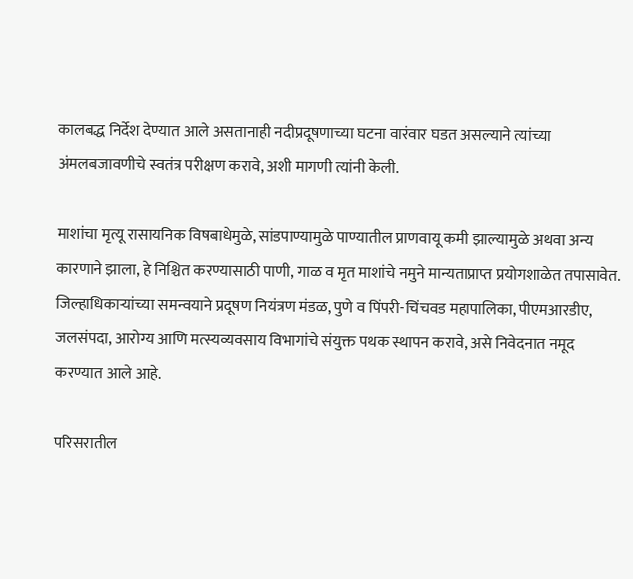कालबद्ध निर्देश देण्यात आले असतानाही नदीप्रदूषणाच्या घटना वारंवार घडत असल्याने त्यांच्या अंमलबजावणीचे स्वतंत्र परीक्षण करावे, अशी मागणी त्यांनी केली.

माशांचा मृत्यू रासायनिक विषबाधेमुळे, सांडपाण्यामुळे पाण्यातील प्राणवायू कमी झाल्यामुळे अथवा अन्य कारणाने झाला, हे निश्चित करण्यासाठी पाणी, गाळ व मृत माशांचे नमुने मान्यताप्राप्त प्रयोगशाळेत तपासावेत. जिल्हाधिकाऱ्यांच्या समन्वयाने प्रदूषण नियंत्रण मंडळ, पुणे व पिंपरी-चिंचवड महापालिका, पीएमआरडीए, जलसंपदा, आरोग्य आणि मत्स्यव्यवसाय विभागांचे संयुक्त पथक स्थापन करावे, असे निवेदनात नमूद करण्यात आले आहे.

परिसरातील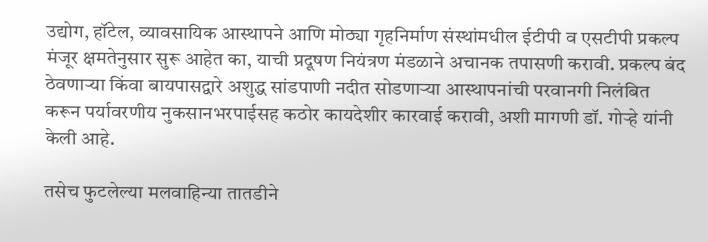उद्योग, हॉटेल, व्यावसायिक आस्थापने आणि मोठ्या गृहनिर्माण संस्थांमधील ईटीपी व एसटीपी प्रकल्प मंजूर क्षमतेनुसार सुरू आहेत का, याची प्रदूषण नियंत्रण मंडळाने अचानक तपासणी करावी. प्रकल्प बंद ठेवणाऱ्या किंवा बायपासद्वारे अशुद्ध सांडपाणी नदीत सोडणाऱ्या आस्थापनांची परवानगी निलंबित करून पर्यावरणीय नुकसानभरपाईसह कठोर कायदेशीर कारवाई करावी, अशी मागणी डॉ. गोऱ्हे यांनी केली आहे.

तसेच फुटलेल्या मलवाहिन्या तातडीने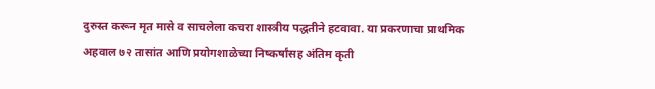दुरुस्त करून मृत मासे व साचलेला कचरा शास्त्रीय पद्धतीने हटवावा. या प्रकरणाचा प्राथमिक अहवाल ७२ तासांत आणि प्रयोगशाळेच्या निष्कर्षांसह अंतिम कृती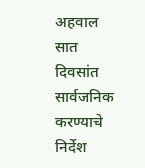अहवाल सात दिवसांत सार्वजनिक करण्याचे निर्देश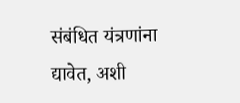संबंधित यंत्रणांना द्यावेत, अशी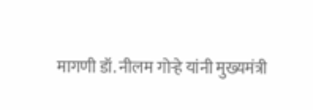मागणी डॉ. नीलम गोऱ्हे यांनी मुख्यमंत्री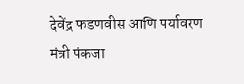देवेंद्र फडणवीस आणि पर्यावरण मंत्री पंकजा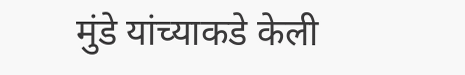मुंडे यांच्याकडे केली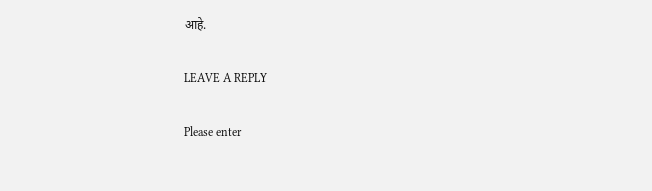आहे.

LEAVE A REPLY

Please enter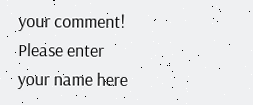your comment!
Please enter your name here